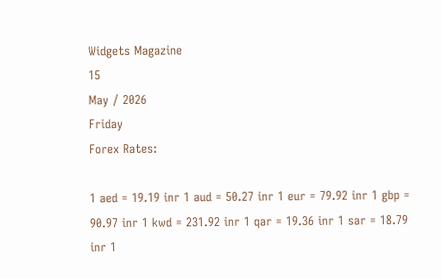Widgets Magazine
15
May / 2026
Friday
Forex Rates:

1 aed = 19.19 inr 1 aud = 50.27 inr 1 eur = 79.92 inr 1 gbp = 90.97 inr 1 kwd = 231.92 inr 1 qar = 19.36 inr 1 sar = 18.79 inr 1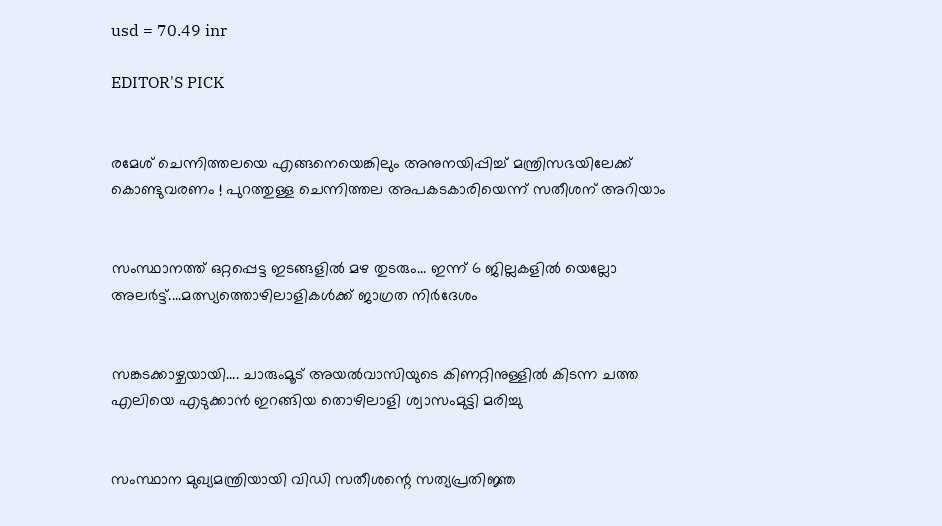usd = 70.49 inr

EDITOR'S PICK


രമേശ് ചെന്നിത്തലയെ എങ്ങനെയെങ്കിലും അനുനയിപ്പിച്ച് മന്ത്രിസഭയിലേക്ക് കൊണ്ടുവരണം ! പുറത്തുള്ള ചെന്നിത്തല അപകടകാരിയെന്ന് സതീശന് അറിയാം


സംസ്ഥാനത്ത് ഒറ്റപ്പെട്ട ഇടങ്ങളിൽ മഴ തുടരും... ഇന്ന് 6 ജില്ലകളിൽ യെല്ലോ അലർട്ട്....മത്സ്യത്തൊഴിലാളികൾക്ക് ജാഗ്രത നിർദേശം


സങ്കടക്കാഴ്ചയായി.... ചാരുംമൂട് അയൽവാസിയുടെ കിണറ്റിനുള്ളിൽ കിടന്ന ചത്ത എലിയെ എടുക്കാൻ ഇറങ്ങിയ തൊഴിലാളി ശ്വാസംമുട്ടി മരിച്ചു


സംസ്ഥാന മുഖ്യമന്ത്രിയായി വിഡി സതീശന്റെ സത്യപ്രതിജ്ഞ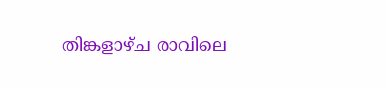തിങ്കളാഴ്ച രാവിലെ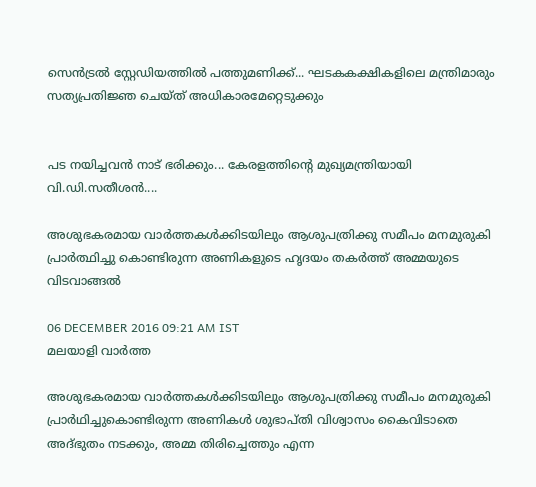സെൻട്രൽ സ്റ്റേഡിയത്തിൽ പത്തുമണിക്ക്... ഘടകകക്ഷികളിലെ മന്ത്രിമാരും സത്യപ്രതിജ്ഞ ചെയ്ത് അധികാരമേറ്റെടുക്കും


പട നയിച്ചവൻ നാട് ഭരിക്കും... കേരളത്തിന്റെ മുഖ്യമന്ത്രിയായി വി.ഡി.സതീശൻ....

അശുഭകരമായ വാര്‍ത്തകള്‍ക്കിടയിലും ആശുപത്രിക്കു സമീപം മനമുരുകി പ്രാര്‍ത്ഥിച്ചു കൊണ്ടിരുന്ന അണികളുടെ ഹൃദയം തകര്‍ത്ത് അമ്മയുടെ വിടവാങ്ങല്‍

06 DECEMBER 2016 09:21 AM IST
മലയാളി വാര്‍ത്ത

അശുഭകരമായ വാര്‍ത്തകള്‍ക്കിടയിലും ആശുപത്രിക്കു സമീപം മനമുരുകി പ്രാര്‍ഥിച്ചുകൊണ്ടിരുന്ന അണികള്‍ ശുഭാപ്തി വിശ്വാസം കൈവിടാതെ അദ്ഭുതം നടക്കും, അമ്മ തിരിച്ചെത്തും എന്ന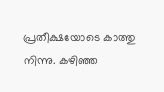പ്രതീക്ഷയോടെ കാത്തു നിന്നു. കഴിഞ്ഞ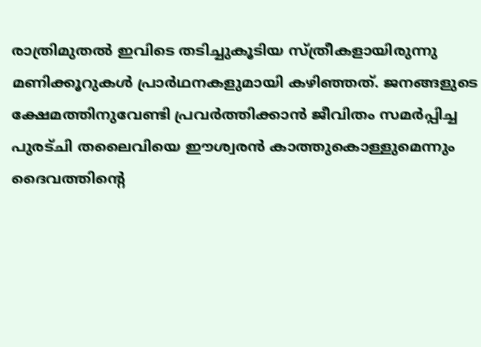രാത്രിമുതല്‍ ഇവിടെ തടിച്ചുകൂടിയ സ്ത്രീകളായിരുന്നു മണിക്കൂറുകള്‍ പ്രാര്‍ഥനകളുമായി കഴിഞ്ഞത്. ജനങ്ങളുടെ ക്ഷേമത്തിനുവേണ്ടി പ്രവര്‍ത്തിക്കാന്‍ ജീവിതം സമര്‍പ്പിച്ച പുരട്ചി തലൈവിയെ ഈശ്വരന്‍ കാത്തുകൊള്ളുമെന്നും ദൈവത്തിന്റെ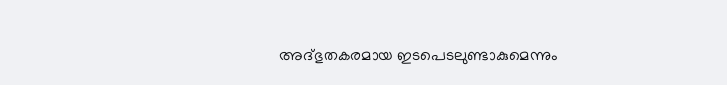അദ്ഭുതകരമായ ഇടപെടലുണ്ടാകുമെന്നും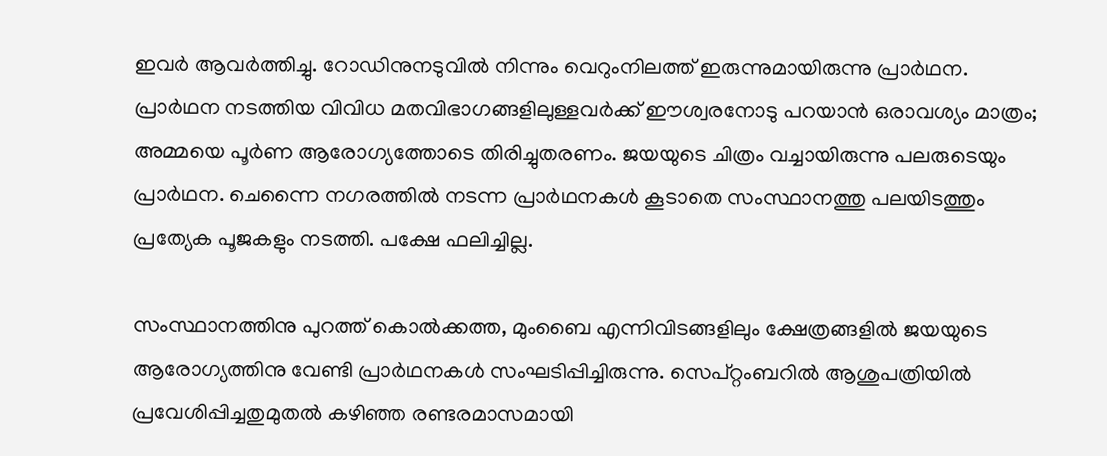ഇവര്‍ ആവര്‍ത്തിച്ചു. റോഡിനുനടുവില്‍ നിന്നും വെറുംനിലത്ത് ഇരുന്നുമായിരുന്നു പ്രാര്‍ഥന. പ്രാര്‍ഥന നടത്തിയ വിവിധ മതവിഭാഗങ്ങളിലുള്ളവര്‍ക്ക് ഈശ്വരനോടു പറയാന്‍ ഒരാവശ്യം മാത്രം; അമ്മയെ പൂര്‍ണ ആരോഗ്യത്തോടെ തിരിച്ചുതരണം. ജയയുടെ ചിത്രം വച്ചായിരുന്നു പലരുടെയും പ്രാര്‍ഥന. ചെന്നൈ നഗരത്തില്‍ നടന്ന പ്രാര്‍ഥനകള്‍ കൂടാതെ സംസ്ഥാനത്തു പലയിടത്തും പ്രത്യേക പൂജകളും നടത്തി. പക്ഷേ ഫലിച്ചില്ല.

സംസ്ഥാനത്തിനു പുറത്ത് കൊല്‍ക്കത്ത, മുംബൈ എന്നിവിടങ്ങളിലും ക്ഷേത്രങ്ങളില്‍ ജയയുടെ ആരോഗ്യത്തിനു വേണ്ടി പ്രാര്‍ഥനകള്‍ സംഘടിപ്പിച്ചിരുന്നു. സെപ്റ്റംബറില്‍ ആശുപത്രിയില്‍ പ്രവേശിപ്പിച്ചതുമുതല്‍ കഴിഞ്ഞ രണ്ടരമാസമായി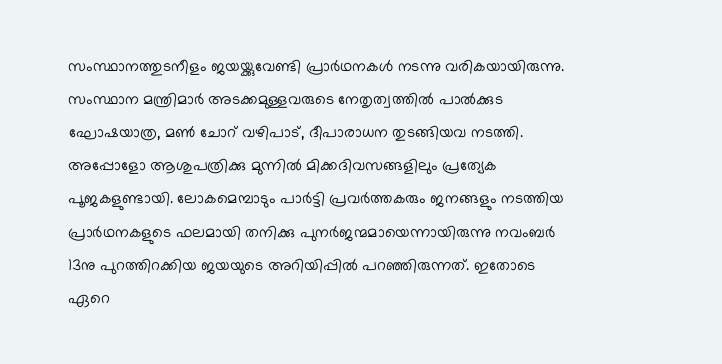സംസ്ഥാനത്തുടനീളം ജയയ്ക്കുവേണ്ടി പ്രാര്‍ഥനകള്‍ നടന്നു വരികയായിരുന്നു. സംസ്ഥാന മന്ത്രിമാര്‍ അടക്കമുള്ളവരുടെ നേതൃത്വത്തില്‍ പാല്‍ക്കുട ഘോഷയാത്ര, മണ്‍ ചോറ് വഴിപാട്, ദീപാരാധന തുടങ്ങിയവ നടത്തി. അപ്പോളോ ആശുപത്രിക്കു മുന്നില്‍ മിക്കദിവസങ്ങളിലും പ്രത്യേക പൂജകളുണ്ടായി. ലോകമെമ്പാടും പാര്‍ട്ടി പ്രവര്‍ത്തകരും ജനങ്ങളും നടത്തിയ പ്രാര്‍ഥനകളുടെ ഫലമായി തനിക്കു പുനര്‍ജന്മമായെന്നായിരുന്നു നവംബര്‍ 13നു പുറത്തിറക്കിയ ജയയുടെ അറിയിപ്പില്‍ പറഞ്ഞിരുന്നത്. ഇതോടെ ഏറെ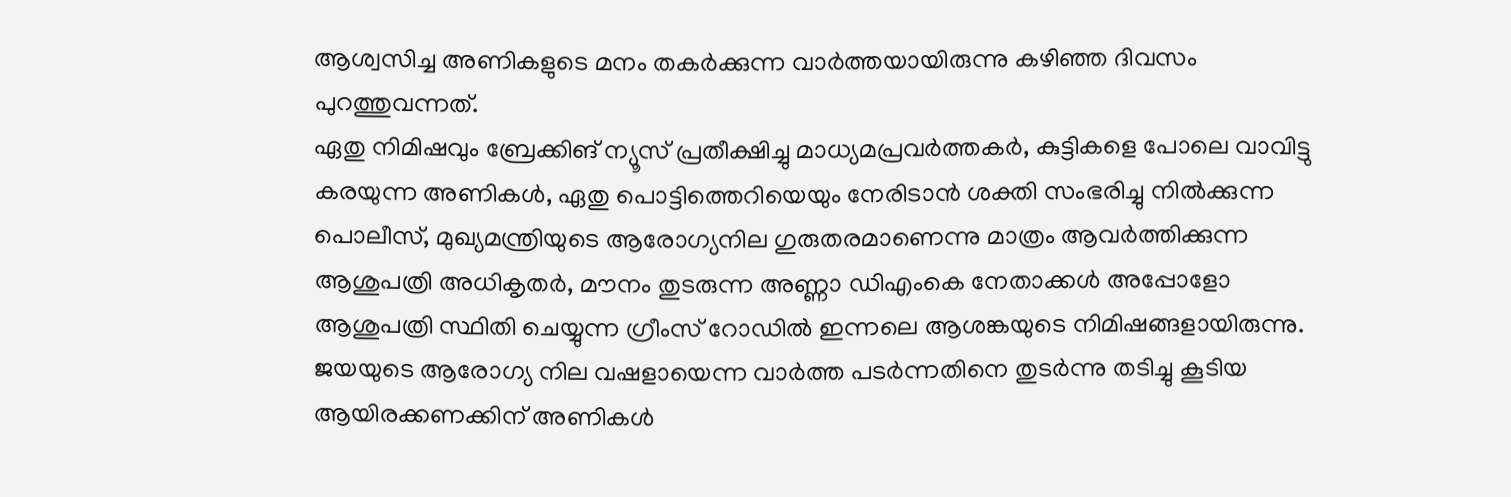ആശ്വസിച്ച അണികളുടെ മനം തകര്‍ക്കുന്ന വാര്‍ത്തയായിരുന്നു കഴിഞ്ഞ ദിവസം പുറത്തുവന്നത്.
ഏതു നിമിഷവും ബ്രേക്കിങ് ന്യൂസ് പ്രതീക്ഷിച്ചു മാധ്യമപ്രവര്‍ത്തകര്‍, കുട്ടികളെ പോലെ വാവിട്ടു കരയുന്ന അണികള്‍, ഏതു പൊട്ടിത്തെറിയെയും നേരിടാന്‍ ശക്തി സംഭരിച്ചു നില്‍ക്കുന്ന പൊലീസ്, മുഖ്യമന്ത്രിയുടെ ആരോഗ്യനില ഗുരുതരമാണെന്നു മാത്രം ആവര്‍ത്തിക്കുന്ന ആശുപത്രി അധികൃതര്‍, മൗനം തുടരുന്ന അണ്ണാ ഡിഎംകെ നേതാക്കള്‍ അപ്പോളോ ആശുപത്രി സ്ഥിതി ചെയ്യുന്ന ഗ്രീംസ് റോഡില്‍ ഇന്നലെ ആശങ്കയുടെ നിമിഷങ്ങളായിരുന്നു.
ജയയുടെ ആരോഗ്യ നില വഷളായെന്ന വാര്‍ത്ത പടര്‍ന്നതിനെ തുടര്‍ന്നു തടിച്ചു കൂടിയ ആയിരക്കണക്കിന് അണികള്‍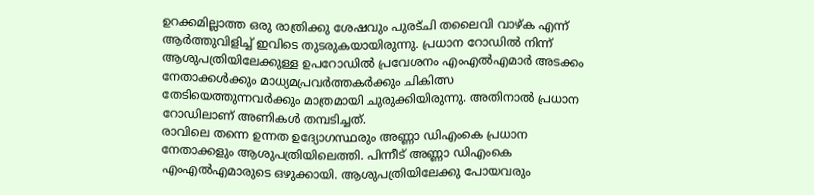ഉറക്കമില്ലാത്ത ഒരു രാത്രിക്കു ശേഷവും പുരട്ചി തലൈവി വാഴ്ക എന്ന് ആര്‍ത്തുവിളിച്ച് ഇവിടെ തുടരുകയായിരുന്നു. പ്രധാന റോഡില്‍ നിന്ന് ആശുപത്രിയിലേക്കുള്ള ഉപറോഡില്‍ പ്രവേശനം എംഎല്‍എമാര്‍ അടക്കം നേതാക്കള്‍ക്കും മാധ്യമപ്രവര്‍ത്തകര്‍ക്കും ചികിത്സ തേടിയെത്തുന്നവര്‍ക്കും മാത്രമായി ചുരുക്കിയിരുന്നു. അതിനാല്‍ പ്രധാന റോഡിലാണ് അണികള്‍ തമ്പടിച്ചത്.
രാവിലെ തന്നെ ഉന്നത ഉദ്യോഗസ്ഥരും അണ്ണാ ഡിഎംകെ പ്രധാന നേതാക്കളും ആശുപത്രിയിലെത്തി. പിന്നീട് അണ്ണാ ഡിഎംകെ എംഎല്‍എമാരുടെ ഒഴുക്കായി. ആശുപത്രിയിലേക്കു പോയവരും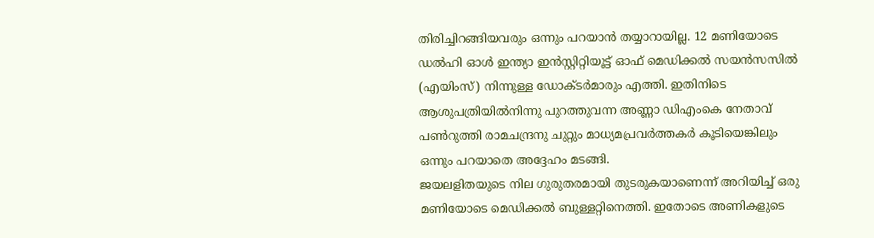തിരിച്ചിറങ്ങിയവരും ഒന്നും പറയാന്‍ തയ്യാറായില്ല. 12 മണിയോടെ ഡല്‍ഹി ഓള്‍ ഇന്ത്യാ ഇന്‍സ്റ്റിറ്റിയൂട്ട് ഓഫ് മെഡിക്കല്‍ സയന്‍സസില്‍ (എയിംസ്) നിന്നുള്ള ഡോക്ടര്‍മാരും എത്തി. ഇതിനിടെ ആശുപത്രിയില്‍നിന്നു പുറത്തുവന്ന അണ്ണാ ഡിഎംകെ നേതാവ് പണ്‍റുത്തി രാമചന്ദ്രനു ചുറ്റും മാധ്യമപ്രവര്‍ത്തകര്‍ കൂടിയെങ്കിലും ഒന്നും പറയാതെ അദ്ദേഹം മടങ്ങി.
ജയലളിതയുടെ നില ഗുരുതരമായി തുടരുകയാണെന്ന് അറിയിച്ച് ഒരു മണിയോടെ മെഡിക്കല്‍ ബുള്ളറ്റിനെത്തി. ഇതോടെ അണികളുടെ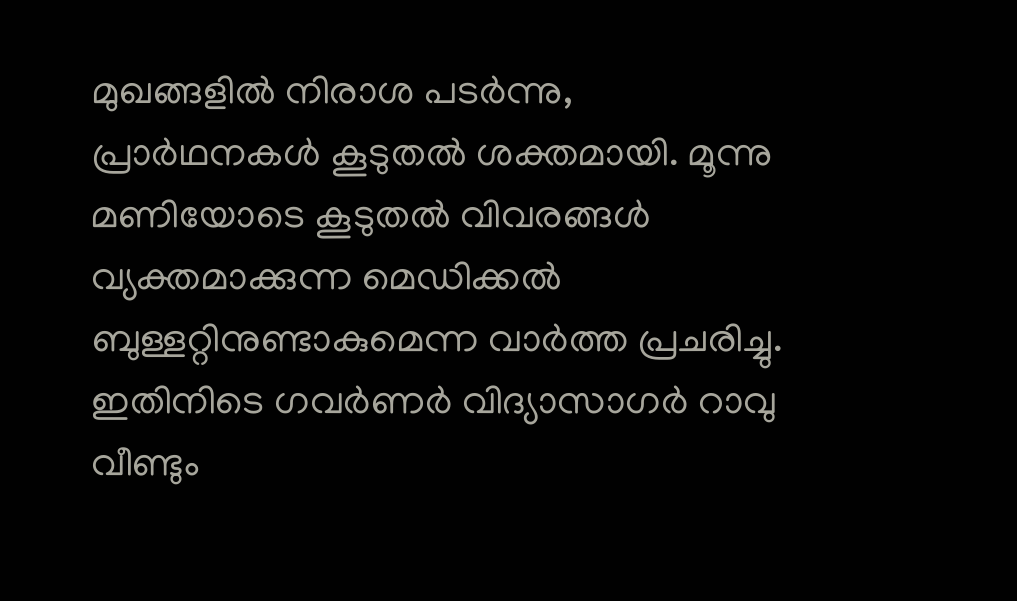മുഖങ്ങളില്‍ നിരാശ പടര്‍ന്നു, പ്രാര്‍ഥനകള്‍ കൂടുതല്‍ ശക്തമായി. മൂന്നു മണിയോടെ കൂടുതല്‍ വിവരങ്ങള്‍ വ്യക്തമാക്കുന്ന മെഡിക്കല്‍ ബുള്ളറ്റിനുണ്ടാകുമെന്ന വാര്‍ത്ത പ്രചരിച്ചു. ഇതിനിടെ ഗവര്‍ണര്‍ വിദ്യാസാഗര്‍ റാവു വീണ്ടും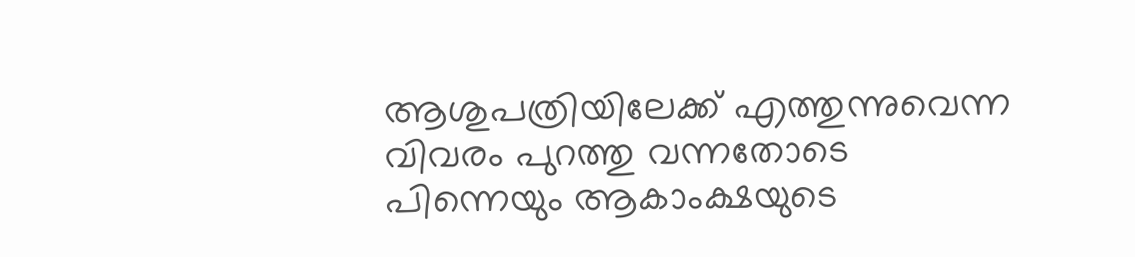ആശുപത്രിയിലേക്ക് എത്തുന്നുവെന്ന വിവരം പുറത്തു വന്നതോടെ പിന്നെയും ആകാംക്ഷയുടെ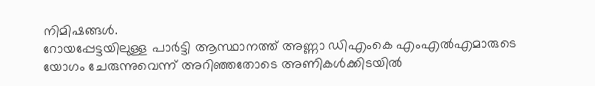നിമിഷങ്ങള്‍.
റോയപ്പേട്ടയിലുള്ള പാര്‍ട്ടി ആസ്ഥാനത്ത് അണ്ണാ ഡിഎംകെ എംഎല്‍എമാരുടെ യോഗം ചേരുന്നുവെന്ന് അറിഞ്ഞതോടെ അണികള്‍ക്കിടയില്‍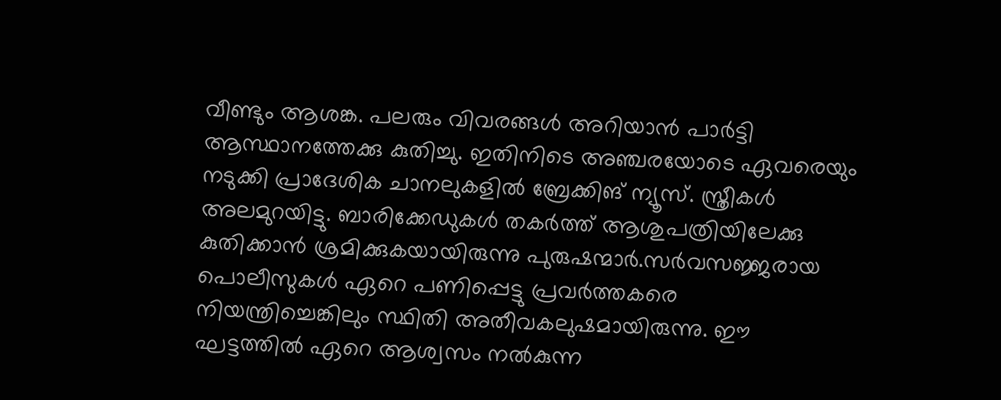വീണ്ടും ആശങ്ക. പലരും വിവരങ്ങള്‍ അറിയാന്‍ പാര്‍ട്ടി ആസ്ഥാനത്തേക്കു കുതിച്ചു. ഇതിനിടെ അഞ്ചരയോടെ ഏവരെയും നടുക്കി പ്രാദേശിക ചാനലുകളില്‍ ബ്രേക്കിങ് ന്യൂസ്. സ്ത്രീകള്‍ അലമുറയിട്ടു. ബാരിക്കേഡുകള്‍ തകര്‍ത്ത് ആശുപത്രിയിലേക്കു കുതിക്കാന്‍ ശ്രമിക്കുകയായിരുന്നു പുരുഷന്മാര്‍.സര്‍വസജ്ജരായ പൊലീസുകള്‍ ഏറെ പണിപ്പെട്ടു പ്രവര്‍ത്തകരെ നിയന്ത്രിച്ചെങ്കിലും സ്ഥിതി അതീവകലുഷമായിരുന്നു. ഈ ഘട്ടത്തില്‍ ഏറെ ആശ്വസം നല്‍കുന്ന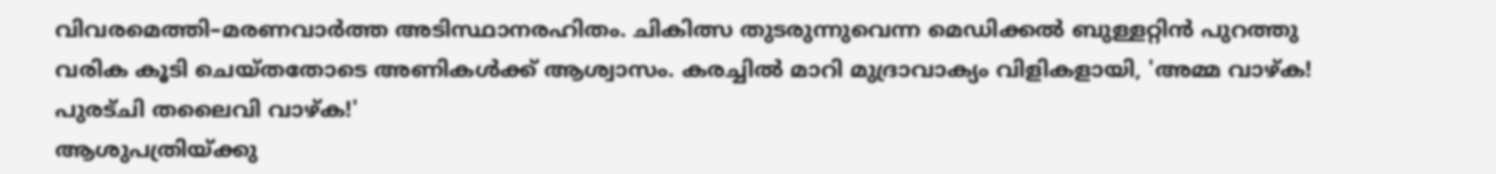വിവരമെത്തി–മരണവാര്‍ത്ത അടിസ്ഥാനരഹിതം. ചികിത്സ തുടരുന്നുവെന്ന മെഡിക്കല്‍ ബുള്ളറ്റിന്‍ പുറത്തു വരിക കൂടി ചെയ്തതോടെ അണികള്‍ക്ക് ആശ്വാസം. കരച്ചില്‍ മാറി മുദ്രാവാക്യം വിളികളായി, 'അമ്മ വാഴ്ക! പുരട്ചി തലൈവി വാഴ്ക!'
ആശുപത്രിയ്ക്കു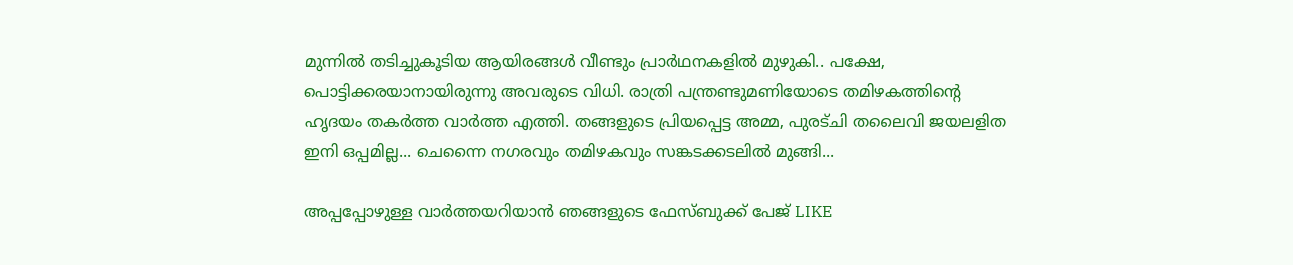മുന്നില്‍ തടിച്ചുകൂടിയ ആയിരങ്ങള്‍ വീണ്ടും പ്രാര്‍ഥനകളില്‍ മുഴുകി.. പക്ഷേ, പൊട്ടിക്കരയാനായിരുന്നു അവരുടെ വിധി. രാത്രി പന്ത്രണ്ടുമണിയോടെ തമിഴകത്തിന്റെ ഹൃദയം തകര്‍ത്ത വാര്‍ത്ത എത്തി. തങ്ങളുടെ പ്രിയപ്പെട്ട അമ്മ, പുരട്ചി തലൈവി ജയലളിത ഇനി ഒപ്പമില്ല... ചെന്നൈ നഗരവും തമിഴകവും സങ്കടക്കടലില്‍ മുങ്ങി...

അപ്പപ്പോഴുള്ള വാര്‍ത്തയറിയാന്‍ ഞങ്ങളുടെ ഫേസ്‌ബുക്ക്‌ പേജ് LIKE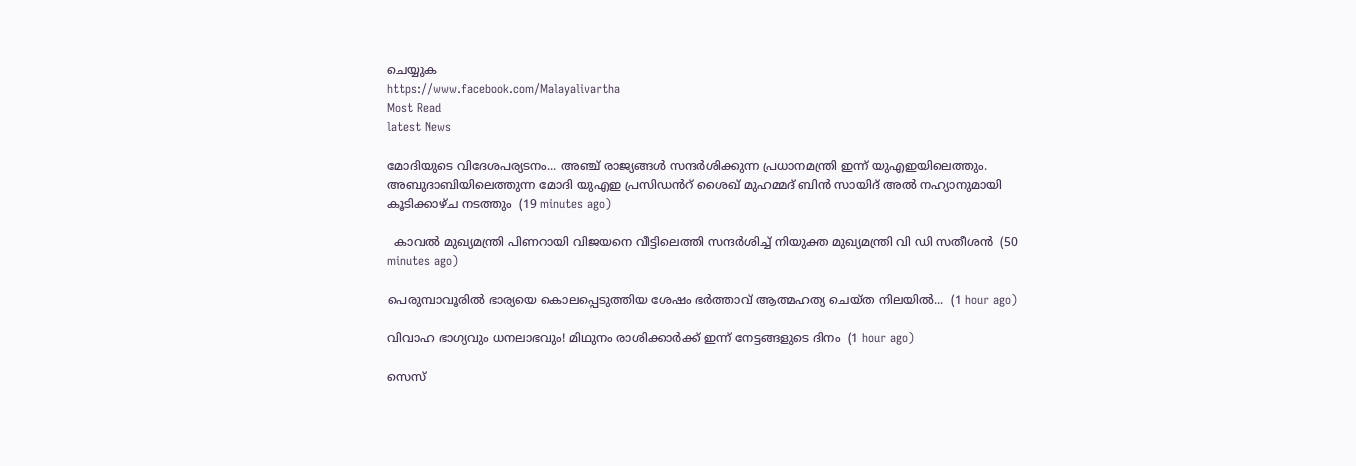ചെയ്യുക
https://www.facebook.com/Malayalivartha
Most Read
latest News

മോദിയുടെ വിദേശപര്യടനം... അഞ്ച് രാജ്യങ്ങൾ സന്ദർശിക്കുന്ന പ്രധാനമന്ത്രി ഇന്ന് യുഎഇയിലെത്തും. അബുദാബിയിലെത്തുന്ന മോദി യുഎഇ പ്രസിഡൻറ് ശൈഖ് മുഹമ്മദ് ബിൻ സായിദ് അൽ നഹ്യാനുമായി കൂടിക്കാഴ്ച നടത്തും  (19 minutes ago)

  കാവൽ മുഖ്യമന്ത്രി പിണറായി വിജയനെ വീട്ടിലെത്തി സന്ദർശിച്ച് നിയുക്ത മുഖ്യമന്ത്രി വി ഡി സതീശൻ  (50 minutes ago)

പെരുമ്പാവൂരിൽ ഭാര്യയെ കൊലപ്പെടുത്തിയ ശേഷം ഭർത്താവ് ആത്മഹത്യ ചെയ്ത നിലയിൽ...  (1 hour ago)

വിവാഹ ഭാഗ്യവും ധനലാഭവും! മിഥുനം രാശിക്കാർക്ക് ഇന്ന് നേട്ടങ്ങളുടെ ദിനം  (1 hour ago)

സെസ്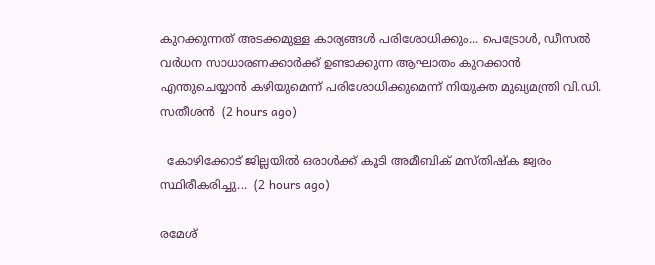കുറക്കുന്നത് അടക്കമുള്ള കാര്യങ്ങൾ പരിശോധിക്കും... പെട്രോൾ, ഡീസൽ വർധന സാധാരണക്കാർക്ക് ഉണ്ടാക്കുന്ന ആഘാതം കുറക്കാൻ എന്തുചെയ്യാൻ കഴിയുമെന്ന് പരിശോധിക്കുമെന്ന് നിയുക്ത മുഖ്യമന്ത്രി വി.ഡി. സതീശൻ  (2 hours ago)

  കോഴിക്കോട് ജില്ലയിൽ ഒരാൾക്ക് കൂടി അമീബിക് മസ്തിഷ്‌ക ജ്വരം സ്ഥിരീകരിച്ചു...  (2 hours ago)

രമേശ്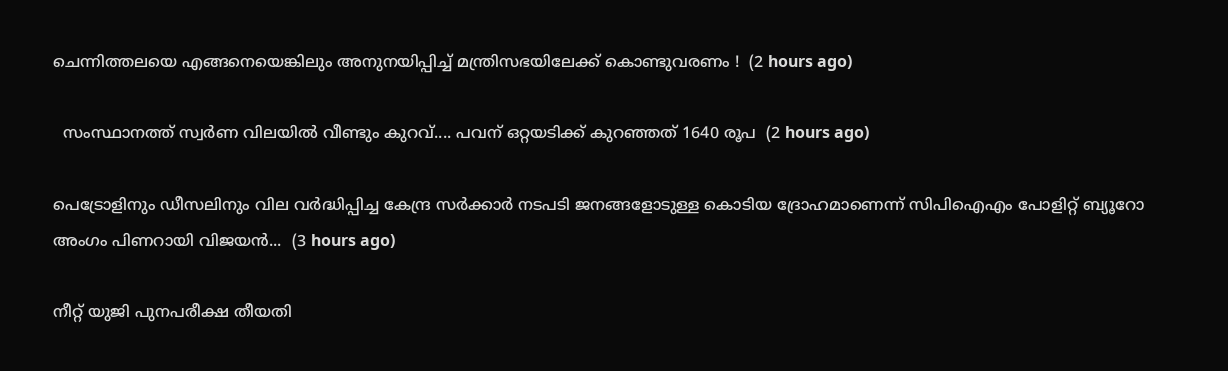ചെന്നിത്തലയെ എങ്ങനെയെങ്കിലും അനുനയിപ്പിച്ച് മന്ത്രിസഭയിലേക്ക് കൊണ്ടുവരണം !  (2 hours ago)

  സംസ്ഥാനത്ത് സ്വർണ വിലയിൽ വീണ്ടും കുറവ്.... പവന് ഒറ്റയടിക്ക് കുറഞ്ഞത് 1640 രൂപ  (2 hours ago)

പെട്രോളിനും ഡീസലിനും വില വർദ്ധിപ്പിച്ച കേന്ദ്ര സർക്കാർ നടപടി ജനങ്ങളോടുള്ള കൊടിയ ദ്രോഹമാണെന്ന് സിപിഐഎം പോളിറ്റ് ബ്യൂറോ അംഗം പിണറായി വിജയൻ...  (3 hours ago)

നീറ്റ് യുജി പുനപരീക്ഷ തീയതി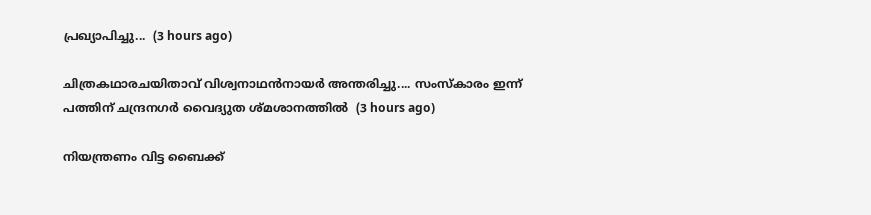പ്രഖ്യാപിച്ചു...  (3 hours ago)

ചിത്രകഥാരചയിതാവ് വിശ്വനാഥൻനായർ അന്തരിച്ചു.... സംസ്‌കാരം ഇന്ന് പത്തിന് ചന്ദ്രനഗർ വൈദ്യുത ശ്മശാനത്തിൽ  (3 hours ago)

നിയന്ത്രണം വിട്ട ബൈക്ക്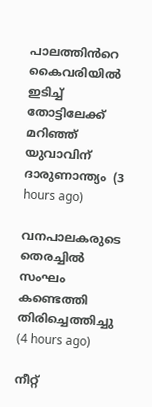പാലത്തിൻറെ കൈവരിയിൽ ഇടിച്ച് തോട്ടിലേക്ക് മറിഞ്ഞ് യുവാവിന് ദാരുണാന്ത്യം  (3 hours ago)

വനപാലകരുടെ തെരച്ചിൽ സംഘം കണ്ടെത്തി തിരിച്ചെത്തിച്ചു  (4 hours ago)

നീറ്റ്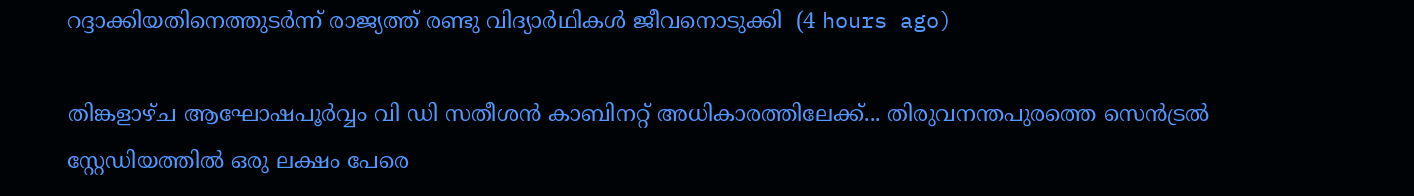റദ്ദാക്കിയതിനെത്തുടർന്ന് രാജ്യത്ത് രണ്ടു വിദ്യാർഥികൾ ജീവനൊടുക്കി  (4 hours ago)

തിങ്കളാഴ്ച ആഘോഷപൂർവ്വം വി ഡി സതീശൻ കാബിനറ്റ് അധികാരത്തിലേക്ക്... തിരുവനന്തപുരത്തെ സെൻട്രൽ സ്റ്റേഡിയത്തിൽ ഒരു ലക്ഷം പേരെ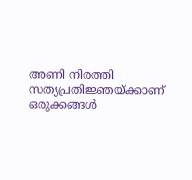അണി നിരത്തി സത്യപ്രതിജ്ഞയ്ക്കാണ് ഒരുക്കങ്ങൾ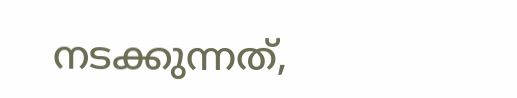നടക്കുന്നത്,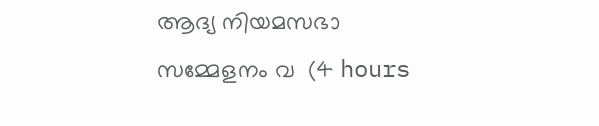ആദ്യ നിയമസഭാ സമ്മേളനം വ  (4 hours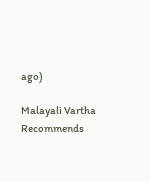ago)

Malayali Vartha Recommends